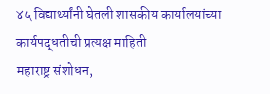४५ विद्यार्थ्यांनी घेतली शासकीय कार्यालयांच्या कार्यपद्धतीची प्रत्यक्ष माहिती
महाराष्ट्र संशोधन,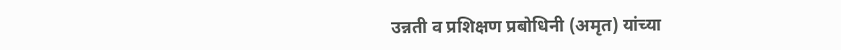उन्नती व प्रशिक्षण प्रबोधिनी (अमृत) यांच्या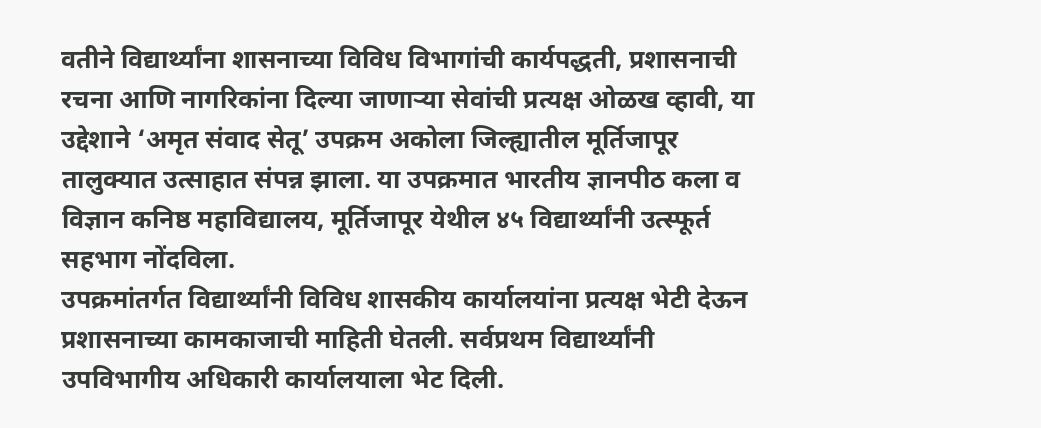वतीने विद्यार्थ्यांना शासनाच्या विविध विभागांची कार्यपद्धती, प्रशासनाची रचना आणि नागरिकांना दिल्या जाणाऱ्या सेवांची प्रत्यक्ष ओळख व्हावी, या उद्देशाने ‘अमृत संवाद सेतू’ उपक्रम अकोला जिल्ह्यातील मूर्तिजापूर तालुक्यात उत्साहात संपन्न झाला. या उपक्रमात भारतीय ज्ञानपीठ कला व विज्ञान कनिष्ठ महाविद्यालय, मूर्तिजापूर येथील ४५ विद्यार्थ्यांनी उत्स्फूर्त सहभाग नोंदविला.
उपक्रमांतर्गत विद्यार्थ्यांनी विविध शासकीय कार्यालयांना प्रत्यक्ष भेटी देऊन प्रशासनाच्या कामकाजाची माहिती घेतली. सर्वप्रथम विद्यार्थ्यांनी उपविभागीय अधिकारी कार्यालयाला भेट दिली.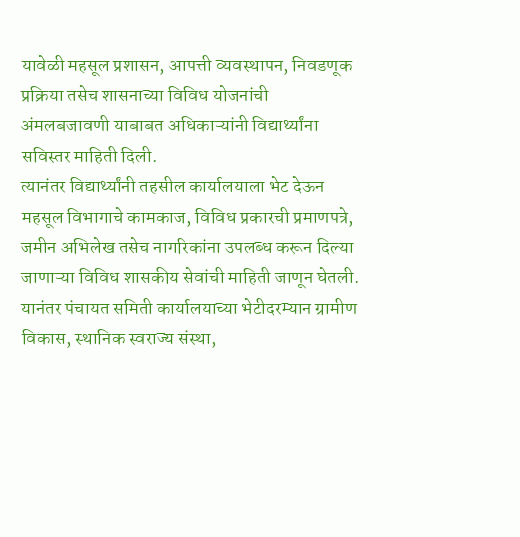यावेळी महसूल प्रशासन, आपत्ती व्यवस्थापन, निवडणूक प्रक्रिया तसेच शासनाच्या विविध योजनांची अंमलबजावणी याबाबत अधिकाऱ्यांनी विद्यार्थ्यांना सविस्तर माहिती दिली.
त्यानंतर विद्यार्थ्यांनी तहसील कार्यालयाला भेट देऊन महसूल विभागाचे कामकाज, विविध प्रकारची प्रमाणपत्रे, जमीन अभिलेख तसेच नागरिकांना उपलब्ध करून दिल्या जाणाऱ्या विविध शासकीय सेवांची माहिती जाणून घेतली.
यानंतर पंचायत समिती कार्यालयाच्या भेटीदरम्यान ग्रामीण विकास, स्थानिक स्वराज्य संस्था,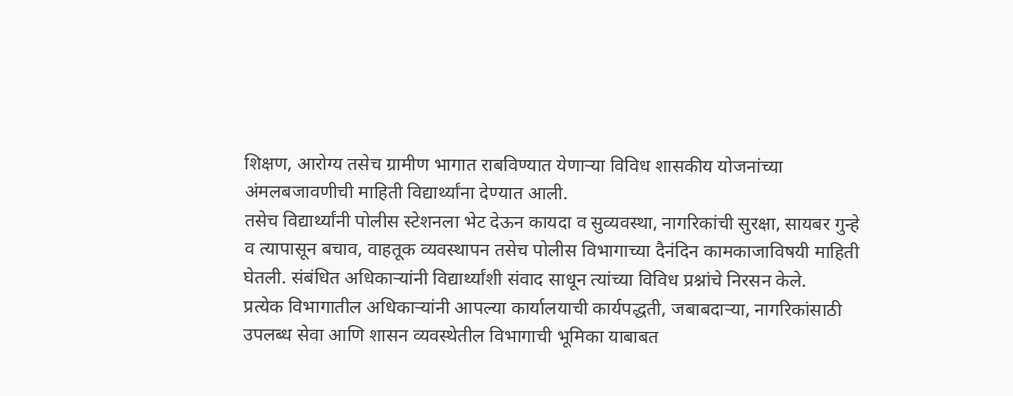शिक्षण, आरोग्य तसेच ग्रामीण भागात राबविण्यात येणाऱ्या विविध शासकीय योजनांच्या अंमलबजावणीची माहिती विद्यार्थ्यांना देण्यात आली.
तसेच विद्यार्थ्यांनी पोलीस स्टेशनला भेट देऊन कायदा व सुव्यवस्था, नागरिकांची सुरक्षा, सायबर गुन्हे व त्यापासून बचाव, वाहतूक व्यवस्थापन तसेच पोलीस विभागाच्या दैनंदिन कामकाजाविषयी माहिती घेतली. संबंधित अधिकाऱ्यांनी विद्यार्थ्यांशी संवाद साधून त्यांच्या विविध प्रश्नांचे निरसन केले.
प्रत्येक विभागातील अधिकाऱ्यांनी आपल्या कार्यालयाची कार्यपद्धती, जबाबदाऱ्या, नागरिकांसाठी उपलब्ध सेवा आणि शासन व्यवस्थेतील विभागाची भूमिका याबाबत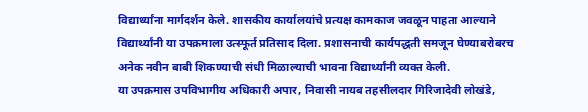विद्यार्थ्यांना मार्गदर्शन केले. शासकीय कार्यालयांचे प्रत्यक्ष कामकाज जवळून पाहता आल्याने विद्यार्थ्यांनी या उपक्रमाला उत्स्फूर्त प्रतिसाद दिला. प्रशासनाची कार्यपद्धती समजून घेण्याबरोबरच अनेक नवीन बाबी शिकण्याची संधी मिळाल्याची भावना विद्यार्थ्यांनी व्यक्त केली.
या उपक्रमास उपविभागीय अधिकारी अपार, निवासी नायब तहसीलदार गिरिजादेवी लोखंडे,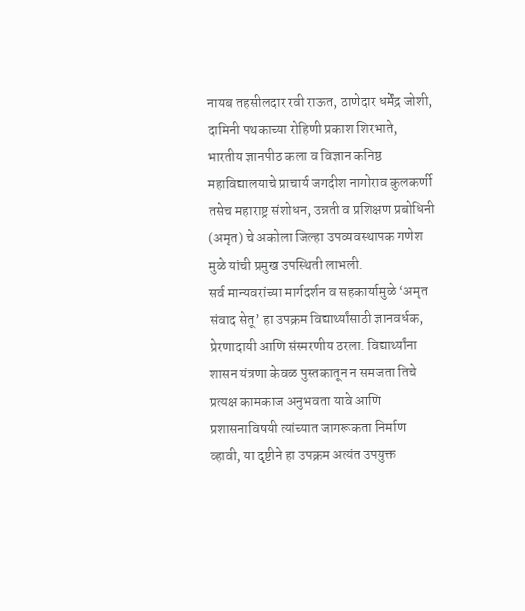नायब तहसीलदार रवी राऊत, ठाणेदार धर्मेंद्र जोशी, दामिनी पथकाच्या रोहिणी प्रकाश शिरभाते, भारतीय ज्ञानपीठ कला व विज्ञान कनिष्ठ महाविद्यालयाचे प्राचार्य जगदीश नागोराव कुलकर्णी तसेच महाराष्ट्र संशोधन, उन्नती व प्रशिक्षण प्रबोधिनी (अमृत) चे अकोला जिल्हा उपव्यवस्थापक गणेश मुळे यांची प्रमुख उपस्थिती लाभली.
सर्व मान्यवरांच्या मार्गदर्शन व सहकार्यामुळे ‘अमृत संवाद सेतू’ हा उपक्रम विद्यार्थ्यांसाठी ज्ञानवर्धक, प्रेरणादायी आणि संस्मरणीय ठरला. विद्यार्थ्यांना शासन यंत्रणा केवळ पुस्तकातून न समजता तिचे प्रत्यक्ष कामकाज अनुभवता यावे आणि प्रशासनाविषयी त्यांच्यात जागरूकता निर्माण व्हावी, या दृष्टीने हा उपक्रम अत्यंत उपयुक्त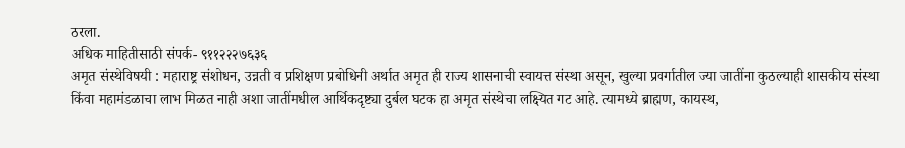ठरला.
अधिक माहितीसाठी संपर्क- ९११२२२७६३६
अमृत संस्थेविषयी : महाराष्ट्र संशोधन, उन्नती व प्रशिक्षण प्रबोधिनी अर्थात अमृत ही राज्य शासनाची स्वायत्त संस्था असून, खुल्या प्रवर्गातील ज्या जातींना कुठल्याही शासकीय संस्था किंवा महामंडळाचा लाभ मिळत नाही अशा जातींमधील आर्थिकदृष्ट्या दुर्बल घटक हा अमृत संस्थेचा लक्ष्यित गट आहे. त्यामध्ये ब्राह्मण, कायस्थ,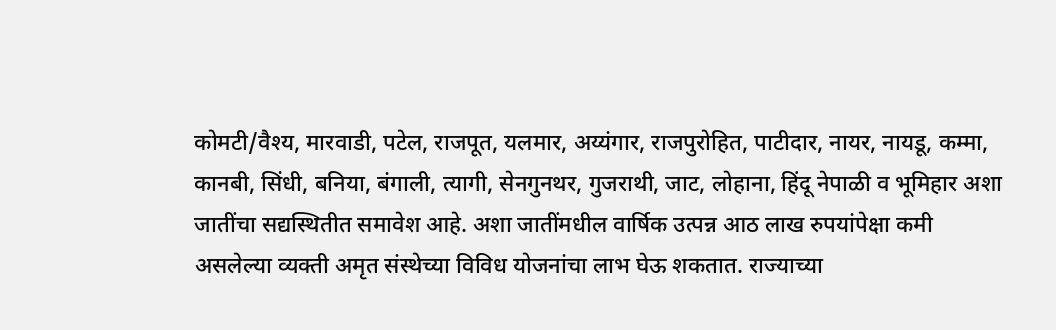कोमटी/वैश्य, मारवाडी, पटेल, राजपूत, यलमार, अय्यंगार, राजपुरोहित, पाटीदार, नायर, नायडू, कम्मा, कानबी, सिंधी, बनिया, बंगाली, त्यागी, सेनगुनथर, गुजराथी, जाट, लोहाना, हिंदू नेपाळी व भूमिहार अशा जातींचा सद्यस्थितीत समावेश आहे. अशा जातींमधील वार्षिक उत्पन्न आठ लाख रुपयांपेक्षा कमी असलेल्या व्यक्ती अमृत संस्थेच्या विविध योजनांचा लाभ घेऊ शकतात. राज्याच्या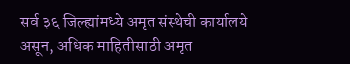सर्व ३६ जिल्ह्यांमध्ये अमृत संस्थेची कार्यालये असून, अधिक माहितीसाठी अमृत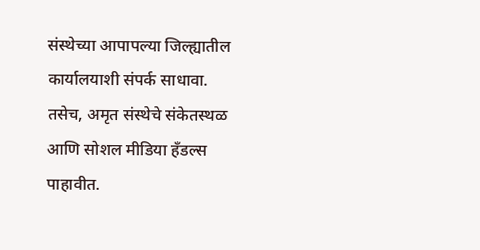संस्थेच्या आपापल्या जिल्ह्यातील कार्यालयाशी संपर्क साधावा. तसेच, अमृत संस्थेचे संकेतस्थळ आणि सोशल मीडिया हँडल्स पाहावीत.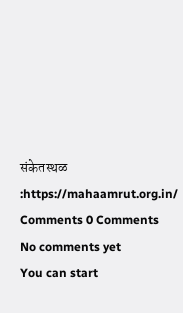संकेतस्थळ :https://mahaamrut.org.in/
Comments 0 Comments
No comments yet
You can start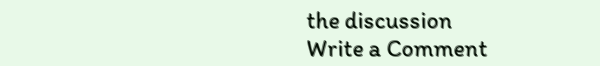the discussion
Write a Comment